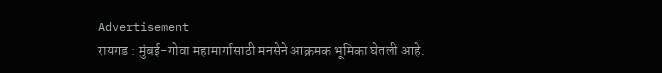Advertisement
रायगड : मुंबई-गोवा महामार्गासाठी मनसेने आक्रमक भूमिका घेतली आहे.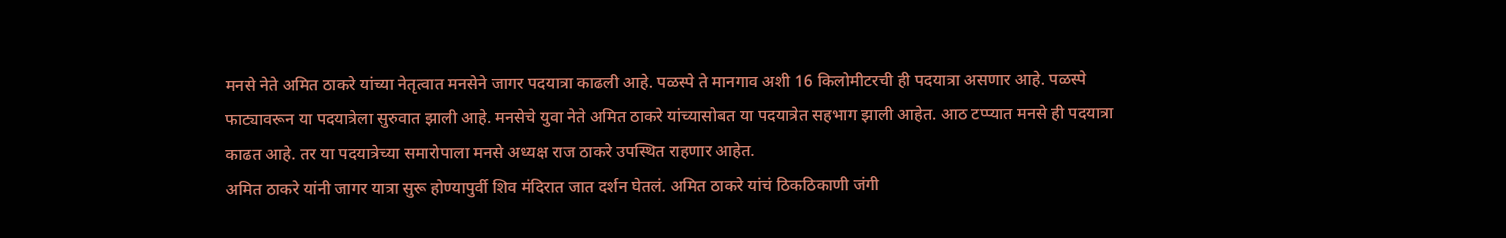मनसे नेते अमित ठाकरे यांच्या नेतृत्वात मनसेने जागर पदयात्रा काढली आहे. पळस्पे ते मानगाव अशी 16 किलोमीटरची ही पदयात्रा असणार आहे. पळस्पे फाट्यावरून या पदयात्रेला सुरुवात झाली आहे. मनसेचे युवा नेते अमित ठाकरे यांच्यासोबत या पदयात्रेत सहभाग झाली आहेत. आठ टप्प्यात मनसे ही पदयात्रा काढत आहे. तर या पदयात्रेच्या समारोपाला मनसे अध्यक्ष राज ठाकरे उपस्थित राहणार आहेत.
अमित ठाकरे यांनी जागर यात्रा सुरू होण्यापुर्वी शिव मंदिरात जात दर्शन घेतलं. अमित ठाकरे यांचं ठिकठिकाणी जंगी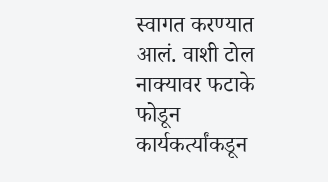स्वागत करण्यात आलं. वाशी टोल नाक्यावर फटाके फोडून कार्यकर्त्यांकडून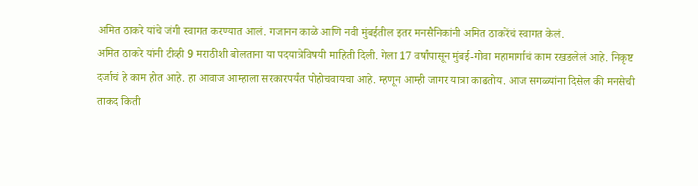अमित ठाकरे यांचे जंगी स्वागत करण्यात आलं. गजानन काळे आणि नवी मुंबईतील इतर मनसैनिकांनी अमित ठाकरेंचं स्वागत केलं.
अमित ठाकरे यांनी टीव्ही 9 मराठीशी बोलताना या पदयात्रेविषयी माहिती दिली. गेला 17 वर्षांपासून मुंबई-गोवा महामार्गाचं काम रखडलेलं आहे. निकृष्ट दर्जाचं हे काम होत आहे. हा आवाज आम्हाला सरकारपर्यंत पोहोचवायचा आहे. म्हणून आम्ही जागर यात्रा काढतोय. आज सगळ्यांना दिसेल की मनसेची ताकद किती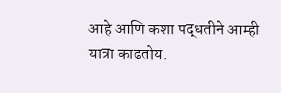आहे आणि कशा पद्धतीने आम्ही यात्रा काढतोय.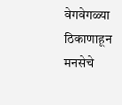वेगवेगळ्या ठिकाणाहून मनसेचे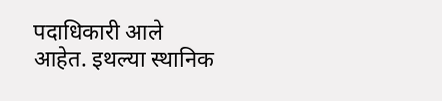पदाधिकारी आले आहेत. इथल्या स्थानिक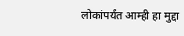लोकांपर्यंत आम्ही हा मुद्दा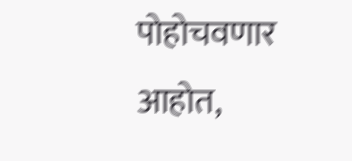पोहोचवणार आहोत,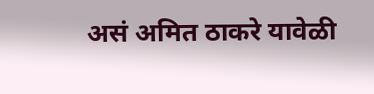असं अमित ठाकरे यावेळी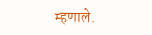म्हणाले.